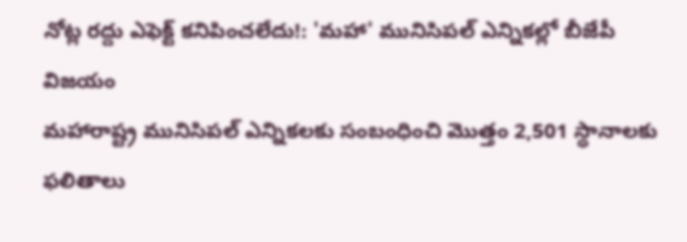నోట్ల రద్దు ఎఫెక్ట్ కనిపించలేదు!: 'మహా' మునిసిపల్ ఎన్నికల్లో బీజేపీ విజయం
మహారాష్ట్ర మునిసిపల్ ఎన్నికలకు సంబంధించి మొత్తం 2,501 స్థానాలకు ఫలితాలు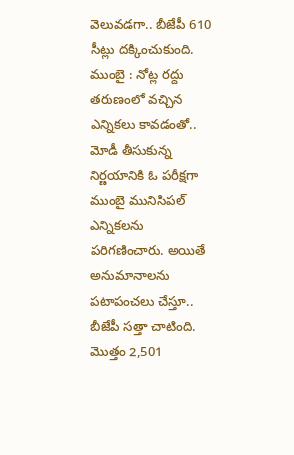వెలువడగా.. బీజేపీ 610 సీట్లు దక్కించుకుంది.
ముంబై : నోట్ల రద్దు తరుణంలో వచ్చిన ఎన్నికలు కావడంతో.. మోడీ తీసుకున్న నిర్ణయానికి ఓ పరీక్షగా ముంబై మునిసిపల్ ఎన్నికలను పరిగణించారు. అయితే అనుమానాలను పటాపంచలు చేస్తూ.. బీజేపీ సత్తా చాటింది. మొత్తం 2,501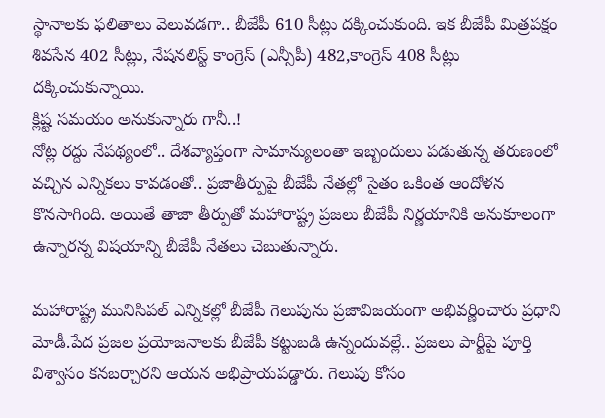స్థానాలకు ఫలితాలు వెలువడగా.. బీజేపీ 610 సీట్లు దక్కించుకుంది. ఇక బీజేపీ మిత్రపక్షం శివసేన 402 సీట్లు, నేషనలిస్ట్ కాంగ్రెస్ (ఎన్సీపీ) 482,కాంగ్రెస్ 408 సీట్లు దక్కించుకున్నాయి.
క్లిష్ట సమయం అనుకున్నారు గానీ..!
నోట్ల రద్దు నేపథ్యంలో.. దేశవ్యాప్తంగా సామాన్యులంతా ఇబ్బందులు పడుతున్న తరుణంలో వచ్చిన ఎన్నికలు కావడంతో.. ప్రజాతీర్పుపై బీజేపీ నేతల్లో సైతం ఒకింత ఆందోళన కొనసాగింది. అయితే తాజా తీర్పుతో మహారాష్ట్ర ప్రజలు బీజేపీ నిర్ణయానికి అనుకూలంగా ఉన్నారన్న విషయాన్ని బీజేపీ నేతలు చెబుతున్నారు.

మహారాష్ట్ర మునిసిపల్ ఎన్నికల్లో బీజేపీ గెలుపును ప్రజావిజయంగా అభివర్ణించారు ప్రధాని మోడీ.పేద ప్రజల ప్రయోజనాలకు బీజేపీ కట్టుబడి ఉన్నందువల్లే.. ప్రజలు పార్టీపై పూర్తి విశ్వాసం కనబర్చారని ఆయన అభిప్రాయపడ్డారు. గెలుపు కోసం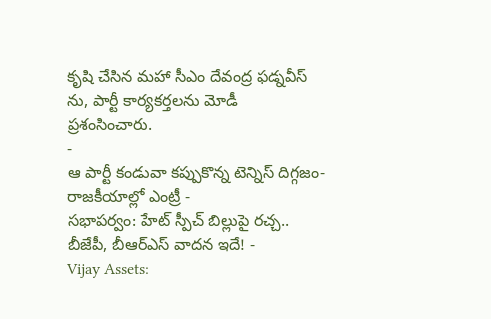కృషి చేసిన మహా సీఎం దేవంద్ర ఫడ్నవీస్ ను, పార్టీ కార్యకర్తలను మోడీ ప్రశంసించారు.
-
ఆ పార్టీ కండువా కప్పుకొన్న టెన్నిస్ దిగ్గజం- రాజకీయాల్లో ఎంట్రీ -
సభాపర్వం: హేట్ స్పీచ్ బిల్లుపై రచ్చ.. బీజేపీ, బీఆర్ఎస్ వాదన ఇదే! -
Vijay Assets: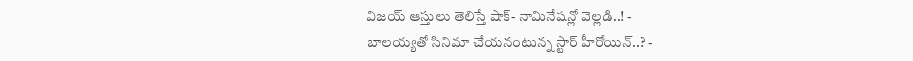విజయ్ ఆస్తులు తెలిస్తే షాక్- నామినేషన్లో వెల్లడి..! -
బాలయ్యతో సినిమా చేయనంటున్న స్టార్ హీరోయిన్..? -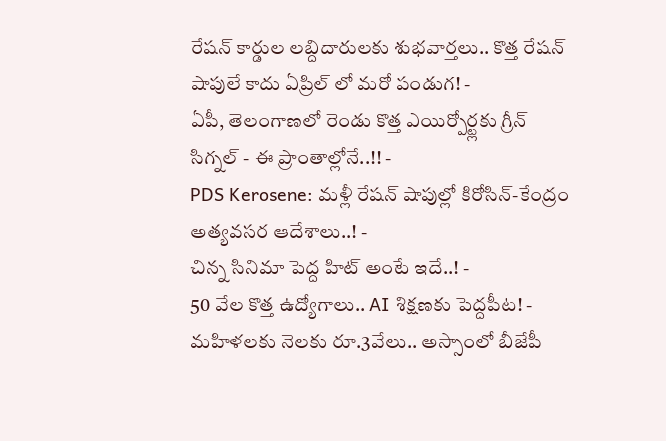రేషన్ కార్డుల లబ్దిదారులకు శుభవార్తలు.. కొత్త రేషన్ షాపులే కాదు ఏప్రిల్ లో మరో పండుగ! -
ఏపీ, తెలంగాణలో రెండు కొత్త ఎయిర్పోర్ట్లకు గ్రీన్ సిగ్నల్ - ఈ ప్రాంతాల్లోనే..!! -
PDS Kerosene: మళ్లీ రేషన్ షాపుల్లో కిరోసిన్-కేంద్రం అత్యవసర ఆదేశాలు..! -
చిన్న సినిమా పెద్ద హిట్ అంటే ఇదే..! -
50 వేల కొత్త ఉద్యోగాలు.. AI శిక్షణకు పెద్దపీట! -
మహిళలకు నెలకు రూ.3వేలు.. అస్సాంలో బీజేపీ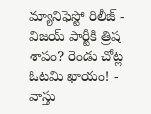మ్యానిఫెస్టో రిలీజ్ -
విజయ్ పార్టీకి త్రిష శాపం? రెండు చోట్ల ఓటమి ఖాయం! -
వాస్తు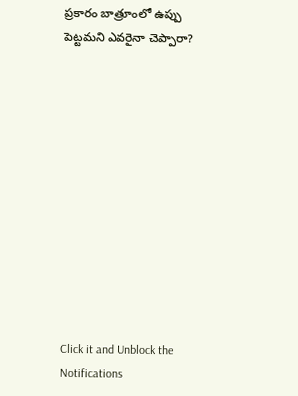ప్రకారం బాత్రూంలో ఉప్పు పెట్టమని ఎవరైనా చెప్పారా?












Click it and Unblock the Notifications